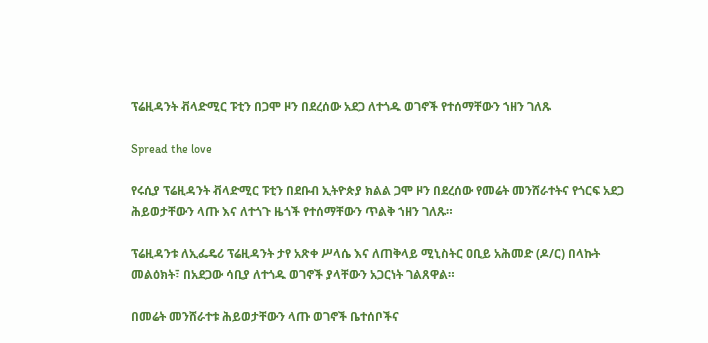ፕሬዚዳንት ቭላድሚር ፑቲን በጋሞ ዞን በደረሰው አደጋ ለተጎዱ ወገኖች የተሰማቸውን ኀዘን ገለጹ

Spread the love

የሩሲያ ፕሬዚዳንት ቭላድሚር ፑቲን በደቡብ ኢትዮጵያ ክልል ጋሞ ዞን በደረሰው የመሬት መንሸራተትና የጎርፍ አደጋ ሕይወታቸውን ላጡ እና ለተጎጉ ዜጎች የተሰማቸውን ጥልቅ ኀዘን ገለጹ።

ፕሬዚዳንቱ ለኢፌዴሪ ፕሬዚዳንት ታየ አጽቀ ሥላሴ እና ለጠቅላይ ሚኒስትር ዐቢይ አሕመድ (ዶ/ር) በላኩት መልዕክት፣ በአደጋው ሳቢያ ለተጎዱ ወገኖች ያላቸውን አጋርነት ገልጸዋል።

በመሬት መንሸራተቱ ሕይወታቸውን ላጡ ወገኖች ቤተሰቦችና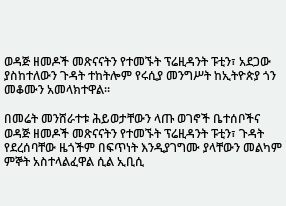ወዳጅ ዘመዶች መጽናናትን የተመኙት ፕሬዚዳንት ፑቲን፣ አደጋው ያስከተለውን ጉዳት ተከትሎም የሩሲያ መንግሥት ከኢትዮጵያ ጎን መቆሙን አመላክተዋል።

በመሬት መንሸራተቱ ሕይወታቸውን ላጡ ወገኖች ቤተሰቦችና ወዳጅ ዘመዶች መጽናናትን የተመኙት ፕሬዚዳንት ፑቲን፣ ጉዳት የደረሰባቸው ዜጎችም በፍጥነት እንዲያገግሙ ያላቸውን መልካም ምኞት አስተላልፈዋል ሲል ኢቢሲ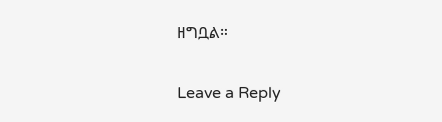ዘግቧል።

Leave a Reply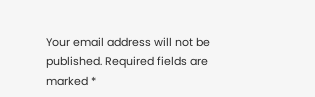Your email address will not be published. Required fields are marked *